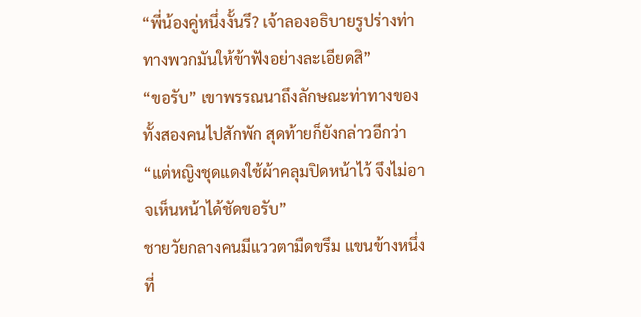“พี่น้องคู่หนึ่งงั้นรึ? เจ้าลองอธิบายรูปร่างท่าทางพวกมันให้ข้าฟังอย่างละเอียดสิ”
“ขอรับ” เขาพรรณนาถึงลักษณะท่าทางของทั้งสองคนไปสักพัก สุดท้ายก็ยังกล่าวอีกว่า “แต่หญิงชุดแดงใช้ผ้าคลุมปิดหน้าไว้ จึงไม่อาจเห็นหน้าได้ชัดขอรับ”
ชายวัยกลางคนมีแววตามืดขรึม แขนข้างหนึ่งที่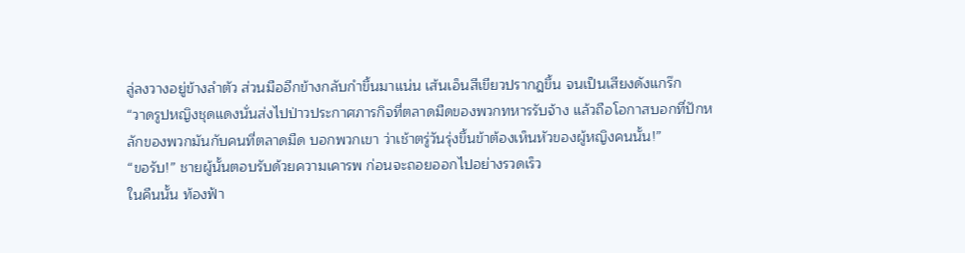ลู่ลงวางอยู่ข้างลำตัว ส่วนมืออีกข้างกลับกำขึ้นมาแน่น เส้นเอ็นสีเขียวปรากฎขึ้น จนเป็นเสียงดังแกร๊ก
“วาดรูปหญิงชุดแดงนั่นส่งไปป่าวประกาศภารกิจที่ตลาดมืดของพวกทหารรับจ้าง แล้วถือโอกาสบอกที่ปักหลักของพวกมันกับคนที่ตลาดมืด บอกพวกเขา ว่าเช้าตรู่วันรุ่งขึ้นข้าต้องเห็นหัวของผู้หญิงคนนั้น!”
“ขอรับ!” ชายผู้นั้นตอบรับด้วยความเคารพ ก่อนจะถอยออกไปอย่างรวดเร็ว
ในคืนนั้น ท้องฟ้า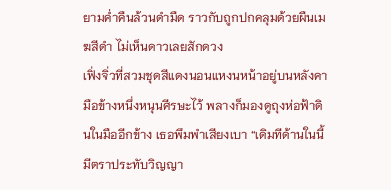ยามค่ำคืนล้วนดำมืด ราวกับถูกปกคลุมด้วยผืนเมฆสีดำ ไม่เห็นดาวเลยสักดวง
เฟิ่งจิ่วที่สวมชุดสีแดงนอนแหงนหน้าอยู่บนหลังคา มือข้างหนึ่งหนุนศีรษะไว้ พลางก็มองดูถุงห่อฟ้าดินในมืออีกข้าง เธอพึมพำเสียงเบา “เดิมทีด้านในนี้มีตราประทับวิญญา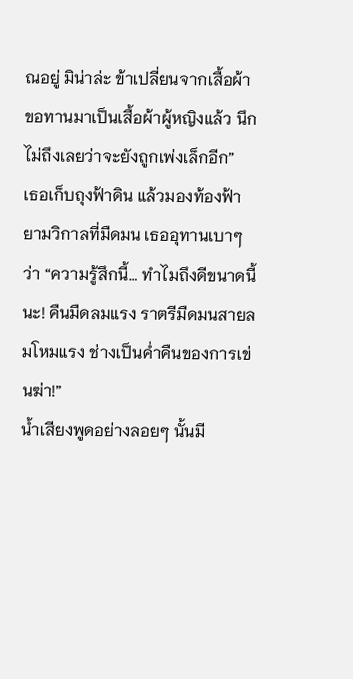ณอยู่ มิน่าล่ะ ข้าเปลี่ยนจากเสื้อผ้าขอทานมาเป็นเสื้อผ้าผู้หญิงแล้ว นึกไม่ถึงเลยว่าจะยังถูกเพ่งเล็กอีก”
เธอเก็บถุงฟ้าดิน แล้วมองท้องฟ้ายามวิกาลที่มืดมน เธออุทานเบาๆ ว่า “ความรู้สึกนี้… ทำไมถึงดีขนาดนี้นะ! คืนมืดลมแรง ราตรีมืดมนสายลมโหมแรง ช่างเป็นค่ำคืนของการเข่นฆ่า!”
น้ำเสียงพูดอย่างลอยๆ นั้นมี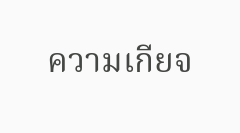ความเกียจ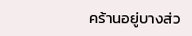คร้านอยู่บางส่ว